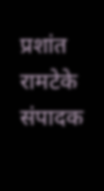प्रशांत रामटेके संपादक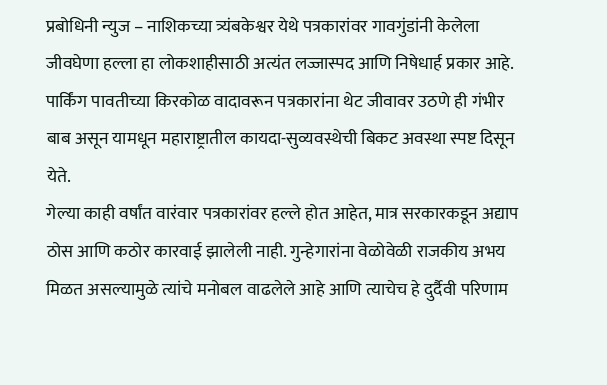प्रबोधिनी न्युज – नाशिकच्या त्र्यंबकेश्वर येथे पत्रकारांवर गावगुंडांनी केलेला जीवघेणा हल्ला हा लोकशाहीसाठी अत्यंत लज्जास्पद आणि निषेधार्ह प्रकार आहे. पार्किंग पावतीच्या किरकोळ वादावरून पत्रकारांना थेट जीवावर उठणे ही गंभीर बाब असून यामधून महाराष्ट्रातील कायदा-सुव्यवस्थेची बिकट अवस्था स्पष्ट दिसून येते.
गेल्या काही वर्षांत वारंवार पत्रकारांवर हल्ले होत आहेत, मात्र सरकारकडून अद्याप ठोस आणि कठोर कारवाई झालेली नाही. गुन्हेगारांना वेळोवेळी राजकीय अभय मिळत असल्यामुळे त्यांचे मनोबल वाढलेले आहे आणि त्याचेच हे दुर्दैवी परिणाम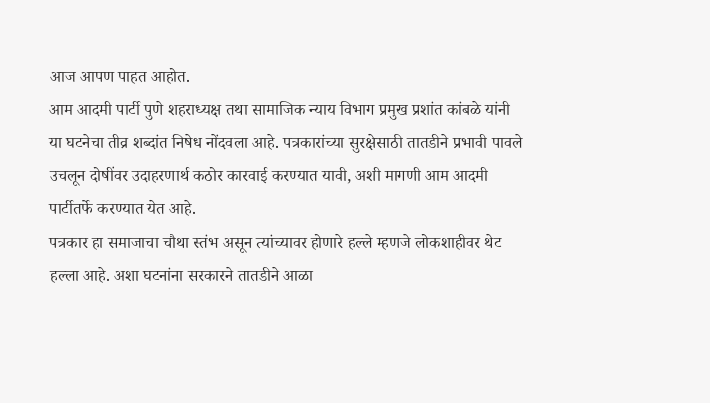आज आपण पाहत आहोत.
आम आदमी पार्टी पुणे शहराध्यक्ष तथा सामाजिक न्याय विभाग प्रमुख प्रशांत कांबळे यांनी या घटनेचा तीव्र शब्दांत निषेध नोंदवला आहे. पत्रकारांच्या सुरक्षेसाठी तातडीने प्रभावी पावले उचलून दोषींवर उदाहरणार्थ कठोर कारवाई करण्यात यावी, अशी मागणी आम आदमी पार्टीतर्फे करण्यात येत आहे.
पत्रकार हा समाजाचा चौथा स्तंभ असून त्यांच्यावर होणारे हल्ले म्हणजे लोकशाहीवर थेट हल्ला आहे. अशा घटनांना सरकारने तातडीने आळा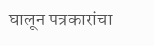घालून पत्रकारांचा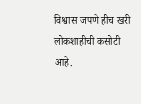विश्वास जपणे हीच खरी लोकशाहीची कसोटी आहे.